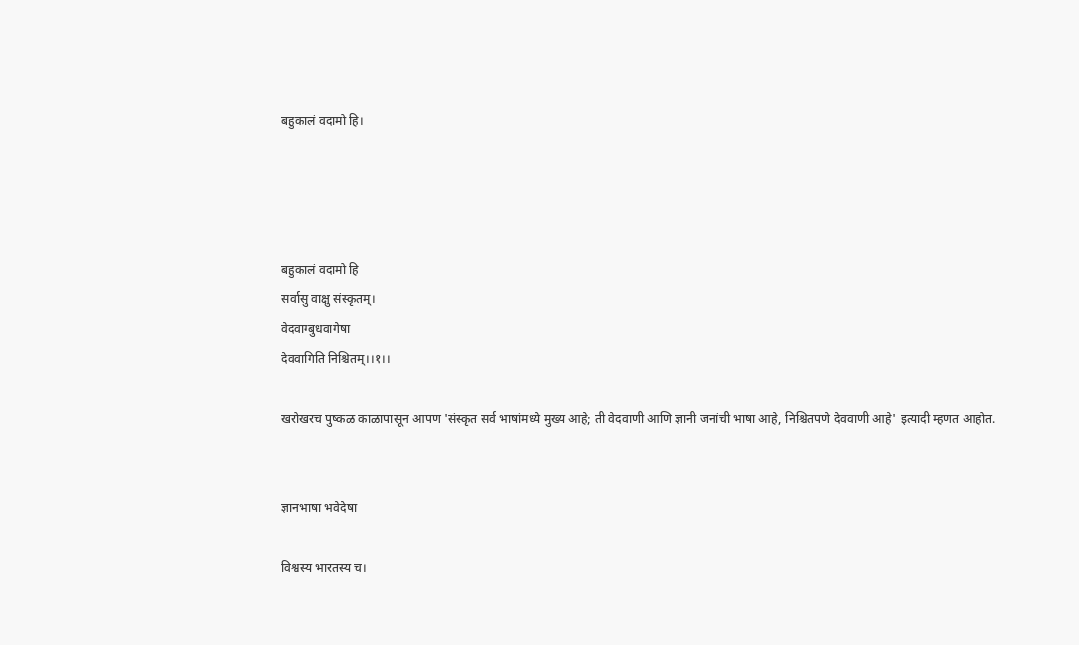बहुकालं वदामो हि।




बहुकालं वदामो हि
सर्वासु वाक्षु संस्कृतम्।
वेदवाग्बुधवागेषा
देववागिति निश्चितम्।।१।।

खरोखरच पुष्कळ काळापासून आपण 'संस्कृत सर्व भाषांमध्ये मुख्य आहे; ती वेदवाणी आणि ज्ञानी जनांची भाषा आहे, निश्चितपणे देववाणी आहे' इत्यादी म्हणत आहोत.


ज्ञानभाषा भवेदेषा

विश्वस्य भारतस्य च।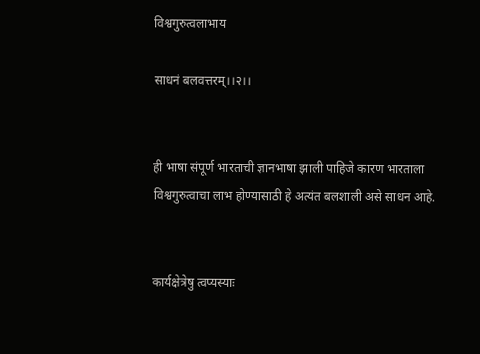विश्वगुरुत्वलाभाय

साधनं बलवत्तरम्।।२।।


ही भाषा संपूर्ण भारताची ज्ञानभाषा झाली पाहिजे कारण भारताला विश्वगुरुत्वाचा लाभ होण्यासाठी हे अत्यंत बलशाली असे साधन आहे.


कार्यक्षेत्रेषु त्वप्यस्याः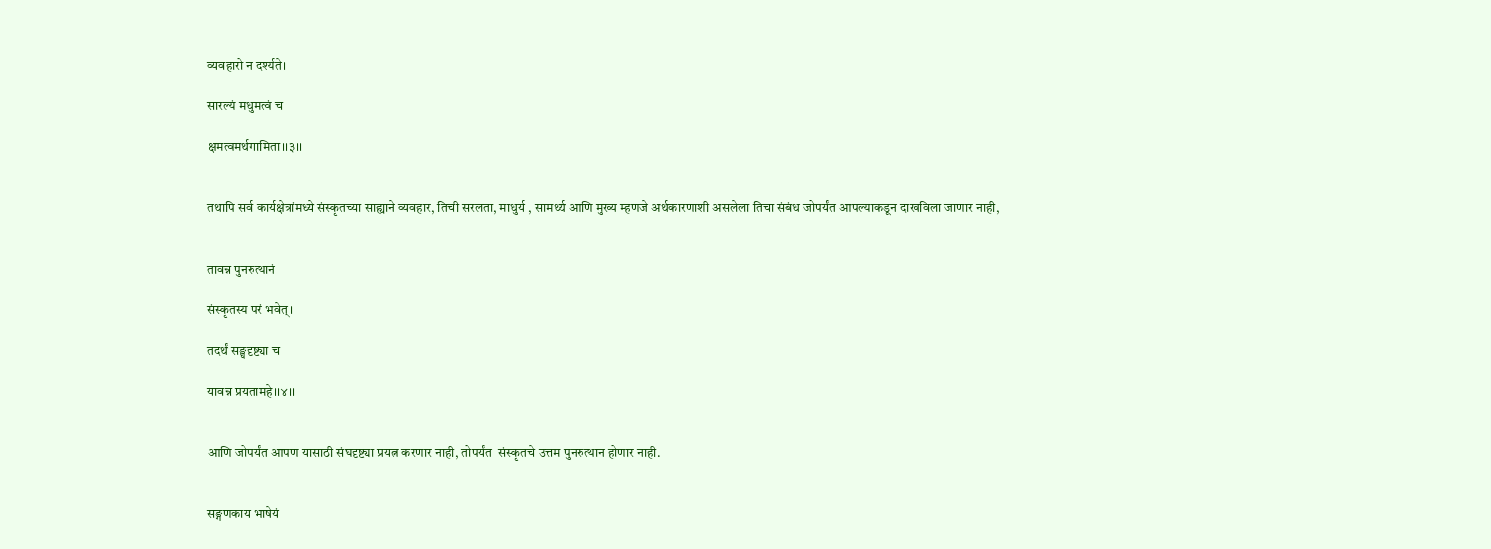व्यवहारो न दर्श्यते।

सारल्यं मधुमत्वं च

क्षमत्वमर्थगामिता।।३।।


तथापि सर्व कार्यक्षेत्रांमध्ये संस्कृतच्या साह्याने व्यवहार, तिची सरलता, माधुर्य , सामर्थ्य आणि मुख्य म्हणजे अर्थकारणाशी असलेला तिचा संबंध जोपर्यंत आपल्याकडून दाखविला जाणार नाही,


तावन्न पुनरुत्थानं

संस्कृतस्य परं भवेत्।

तदर्थं सङ्घदृष्ट्या च

यावन्न प्रयतामहे।।४।।


आणि जोपर्यंत आपण यासाठी संघदृष्ट्या प्रयत्न करणार नाही, तोपर्यंत  संस्कृतचे उत्तम पुनरुत्थान होणार नाही.


सङ्गणकाय भाषेयं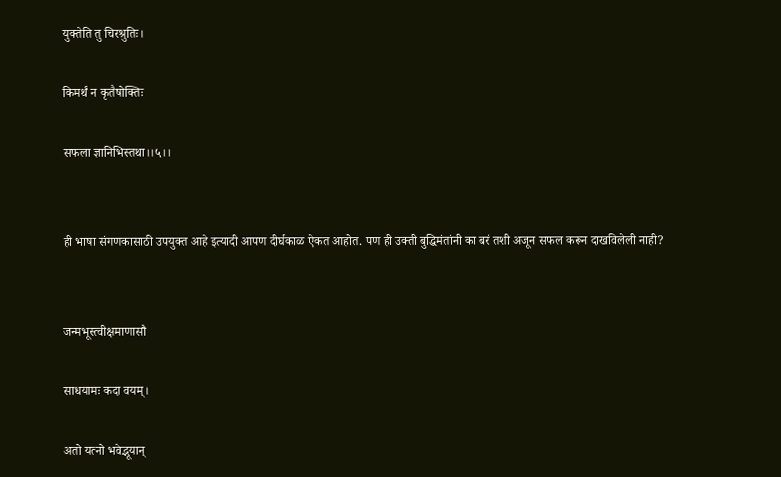युक्तेति तु चिरश्रुतिः।

किमर्थं न कृतैषोक्तिः

सफला ज्ञानिभिस्तथा।।५।।


ही भाषा संगणकासाठी उपयुक्त आहे इत्यादी आपण दीर्घकाळ ऐकत आहोत. पण ही उक्ती बुद्धिमंतांनी का बरं तशी अजून सफल करून दाखविलेली नाही?


जन्मभूस्त्वीक्षमाणासौ

साधयामः कदा वयम्।

अतो यत्नो भवेद्भूयान्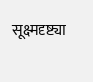सूक्ष्मदृष्ट्या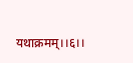यथाक्रमम्।।६।।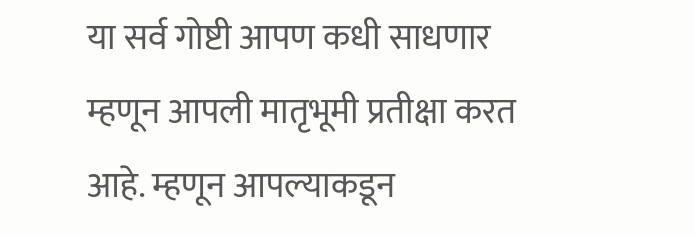या सर्व गोष्टी आपण कधी साधणार म्हणून आपली मातृभूमी प्रतीक्षा करत आहे. म्हणून आपल्याकडून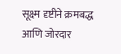सूक्ष्म दृष्टीने क्रमबद्ध आणि जोरदार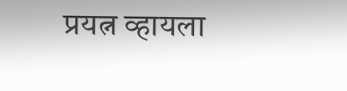प्रयत्न व्हायला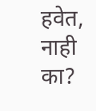हवेत, नाही का?